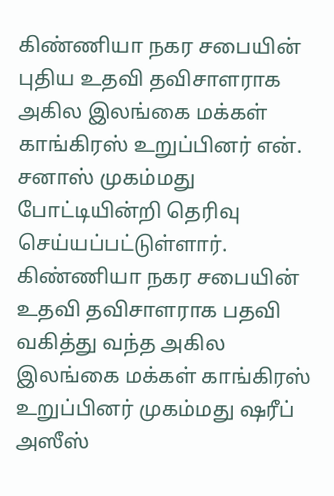கிண்ணியா நகர சபையின் புதிய உதவி தவிசாளராக அகில இலங்கை மக்கள் காங்கிரஸ் உறுப்பினர் என். சனாஸ் முகம்மது போட்டியின்றி தெரிவு செய்யப்பட்டுள்ளார்.
கிண்ணியா நகர சபையின் உதவி தவிசாளராக பதவி வகித்து வந்த அகில இலங்கை மக்கள் காங்கிரஸ் உறுப்பினர் முகம்மது ஷரீப் அஸீஸ்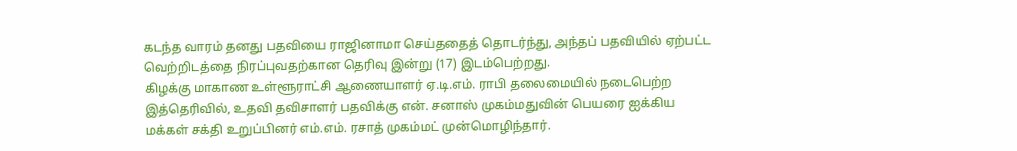கடந்த வாரம் தனது பதவியை ராஜினாமா செய்ததைத் தொடர்ந்து, அந்தப் பதவியில் ஏற்பட்ட வெற்றிடத்தை நிரப்புவதற்கான தெரிவு இன்று (17) இடம்பெற்றது.
கிழக்கு மாகாண உள்ளூராட்சி ஆணையாளர் ஏ.டி.எம். ராபி தலைமையில் நடைபெற்ற இத்தெரிவில், உதவி தவிசாளர் பதவிக்கு என். சனாஸ் முகம்மதுவின் பெயரை ஐக்கிய மக்கள் சக்தி உறுப்பினர் எம்.எம். ரசாத் முகம்மட் முன்மொழிந்தார்.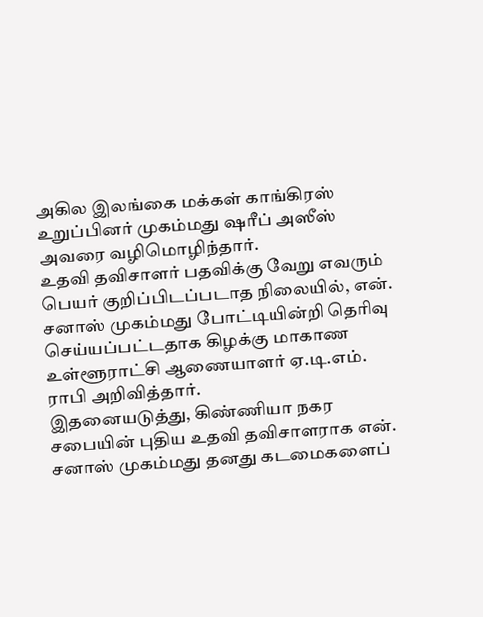அகில இலங்கை மக்கள் காங்கிரஸ் உறுப்பினர் முகம்மது ஷரீப் அஸீஸ் அவரை வழிமொழிந்தார்.
உதவி தவிசாளர் பதவிக்கு வேறு எவரும் பெயர் குறிப்பிடப்படாத நிலையில், என். சனாஸ் முகம்மது போட்டியின்றி தெரிவு செய்யப்பட்டதாக கிழக்கு மாகாண உள்ளூராட்சி ஆணையாளர் ஏ.டி.எம். ராபி அறிவித்தார்.
இதனையடுத்து, கிண்ணியா நகர சபையின் புதிய உதவி தவிசாளராக என். சனாஸ் முகம்மது தனது கடமைகளைப்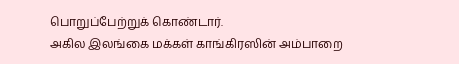பொறுப்பேற்றுக் கொண்டார்.
அகில இலங்கை மக்கள் காங்கிரஸின் அம்பாறை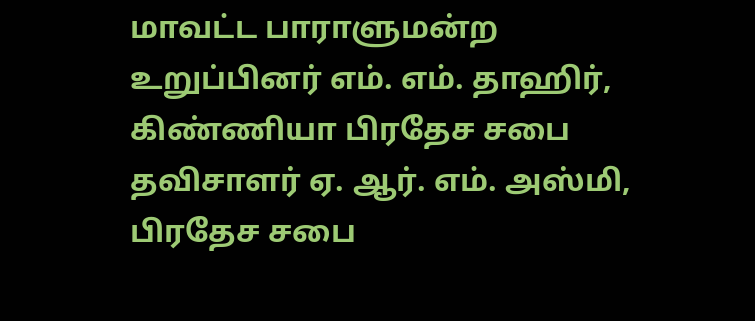மாவட்ட பாராளுமன்ற உறுப்பினர் எம். எம். தாஹிர், கிண்ணியா பிரதேச சபை தவிசாளர் ஏ. ஆர். எம். அஸ்மி, பிரதேச சபை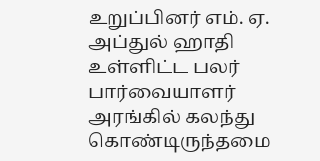உறுப்பினர் எம். ஏ. அப்துல் ஹாதி உள்ளிட்ட பலர் பார்வையாளர் அரங்கில் கலந்து கொண்டிருந்தமை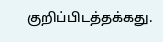குறிப்பிடத்தக்கது.